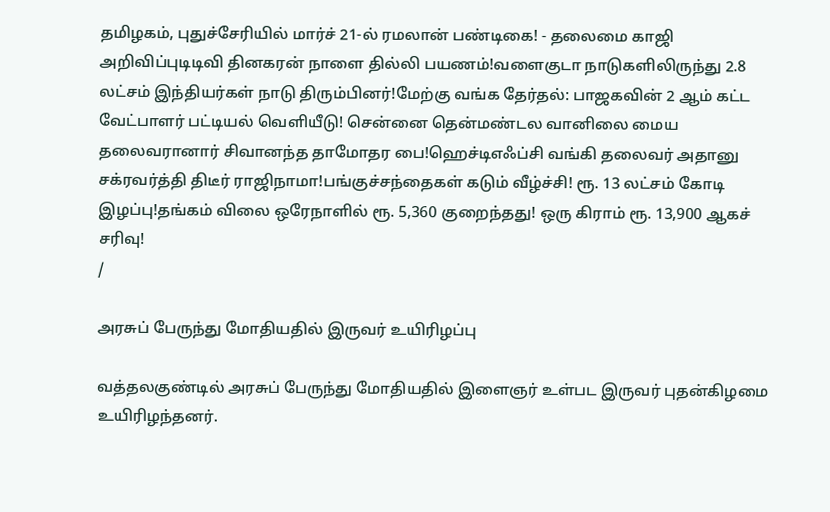தமிழகம், புதுச்சேரியில் மார்ச் 21-ல் ரமலான் பண்டிகை! - தலைமை காஜி அறிவிப்புடிடிவி தினகரன் நாளை தில்லி பயணம்!வளைகுடா நாடுகளிலிருந்து 2.8 லட்சம் இந்தியர்கள் நாடு திரும்பினர்!மேற்கு வங்க தேர்தல்: பாஜகவின் 2 ஆம் கட்ட வேட்பாளர் பட்டியல் வெளியீடு! சென்னை தென்மண்டல வானிலை மைய தலைவரானார் சிவானந்த தாமோதர பை!ஹெச்டிஎஃப்சி வங்கி தலைவர் அதானு சக்ரவர்த்தி திடீர் ராஜிநாமா!பங்குச்சந்தைகள் கடும் வீழ்ச்சி! ரூ. 13 லட்சம் கோடி இழப்பு!தங்கம் விலை ஒரேநாளில் ரூ. 5,360 குறைந்தது! ஒரு கிராம் ரூ. 13,900 ஆகச் சரிவு!
/

அரசுப் பேருந்து மோதியதில் இருவர் உயிரிழப்பு

வத்தலகுண்டில் அரசுப் பேருந்து மோதியதில் இளைஞர் உள்பட இருவர் புதன்கிழமை உயிரிழந்தனர்.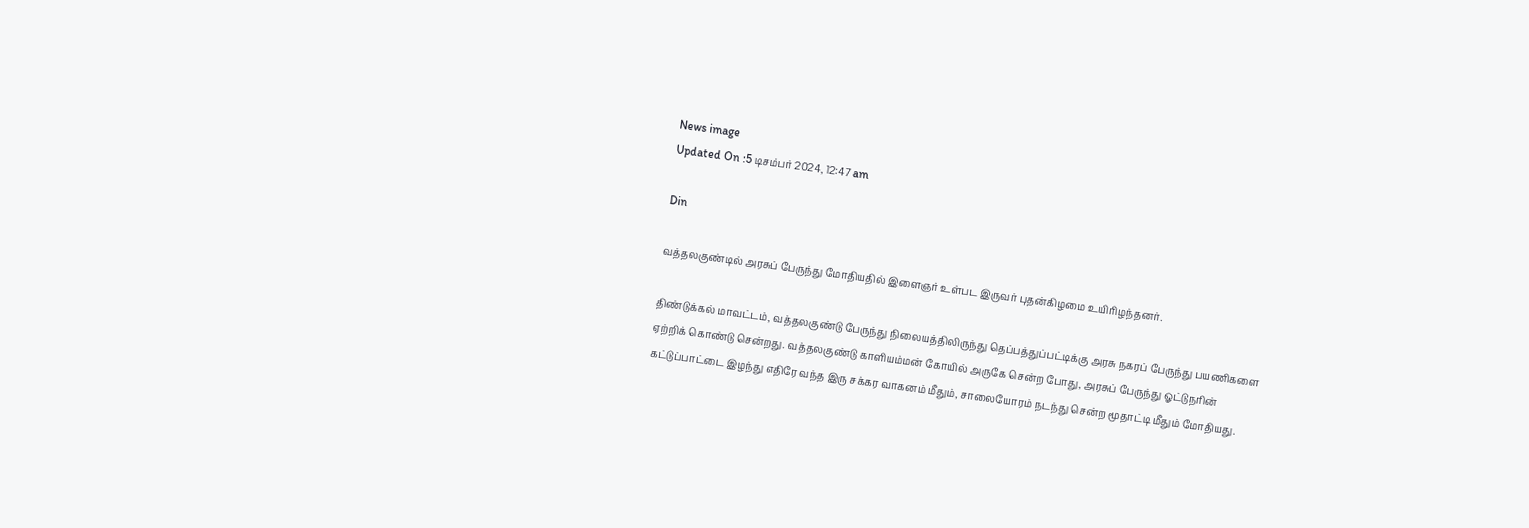News image
Updated On :5 டிசம்பர் 2024, 12:47 am

Din

வத்தலகுண்டில் அரசுப் பேருந்து மோதியதில் இளைஞர் உள்பட இருவர் புதன்கிழமை உயிரிழந்தனர்.

திண்டுக்கல் மாவட்டம், வத்தலகுண்டு பேருந்து நிலையத்திலிருந்து தெப்பத்துப்பட்டிக்கு அரசு நகரப் பேருந்து பயணிகளை ஏற்றிக் கொண்டு சென்றது. வத்தலகுண்டு காளியம்மன் கோயில் அருகே சென்ற போது, அரசுப் பேருந்து ஓட்டுநரின் கட்டுப்பாட்டை இழந்து எதிரே வந்த இரு சக்கர வாகனம் மீதும், சாலையோரம் நடந்து சென்ற மூதாட்டி மீதும் மோதியது.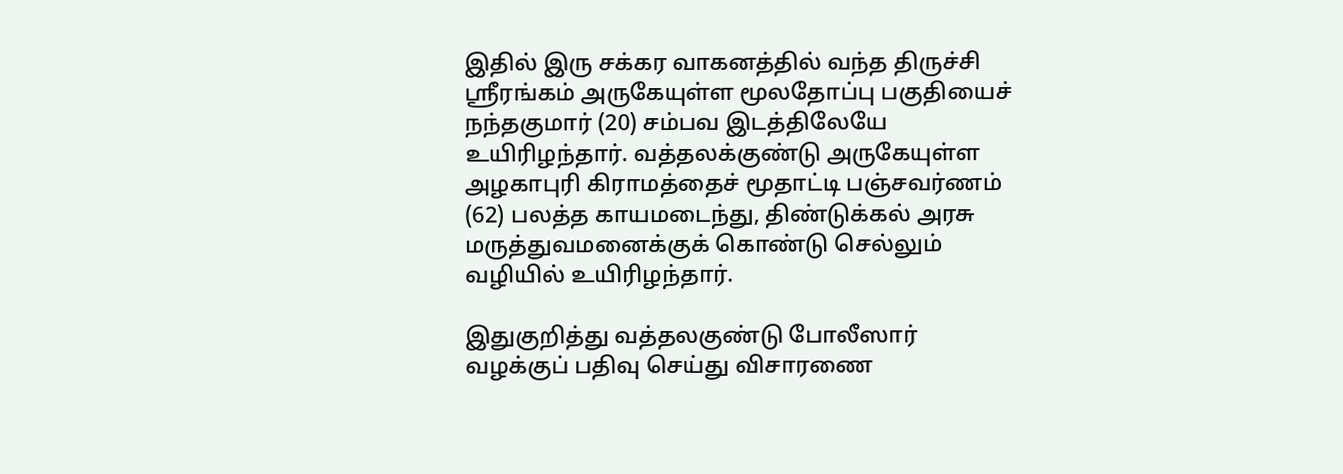இதில் இரு சக்கர வாகனத்தில் வந்த திருச்சி ஸ்ரீரங்கம் அருகேயுள்ள மூலதோப்பு பகுதியைச் நந்தகுமார் (20) சம்பவ இடத்திலேயே உயிரிழந்தார். வத்தலக்குண்டு அருகேயுள்ள அழகாபுரி கிராமத்தைச் மூதாட்டி பஞ்சவர்ணம் (62) பலத்த காயமடைந்து, திண்டுக்கல் அரசு மருத்துவமனைக்குக் கொண்டு செல்லும் வழியில் உயிரிழந்தார்.

இதுகுறித்து வத்தலகுண்டு போலீஸார் வழக்குப் பதிவு செய்து விசாரணை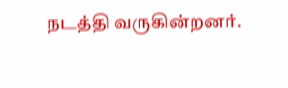நடத்தி வருகின்றனர்.